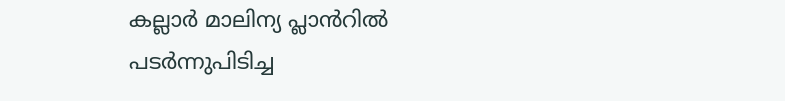കല്ലാർ മാലിന്യ പ്ലാൻറിൽ പടർന്നുപിടിച്ച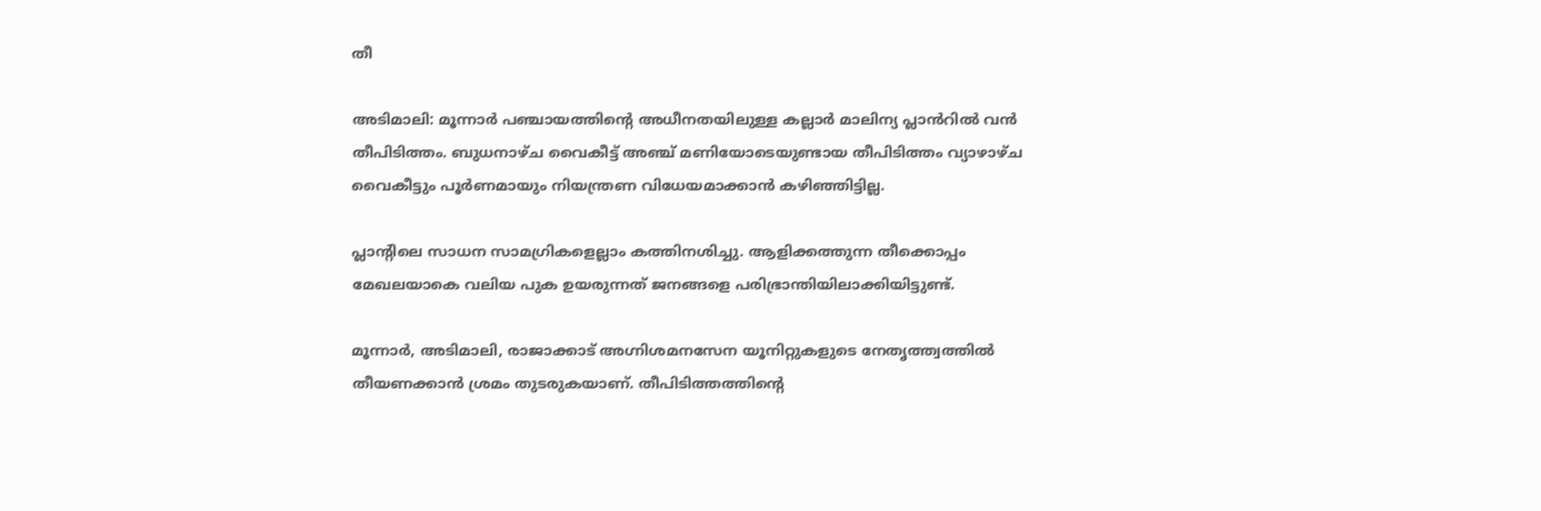തീ

അടിമാലി: മൂന്നാർ പഞ്ചായത്തിന്റെ അധീനതയിലുള്ള കല്ലാർ മാലിന്യ പ്ലാൻറിൽ വൻ തീപിടിത്തം. ബുധനാഴ്ച വൈകീട്ട് അഞ്ച് മണിയോടെയുണ്ടായ തീപിടിത്തം വ്യാഴാഴ്ച വൈകീട്ടും പൂർണമായും നിയന്ത്രണ വിധേയമാക്കാൻ കഴിഞ്ഞിട്ടില്ല.

പ്ലാന്‍റിലെ സാധന സാമഗ്രികളെല്ലാം കത്തിനശിച്ചു. ആളിക്കത്തുന്ന തീക്കൊപ്പം മേഖലയാകെ വലിയ പുക ഉയരുന്നത് ജനങ്ങളെ പരിഭ്രാന്തിയിലാക്കിയിട്ടുണ്ട്.

മൂന്നാർ, അടിമാലി, രാജാക്കാട് അഗ്നിശമനസേന യൂനിറ്റുകളുടെ നേതൃത്ത്വത്തിൽ തീയണക്കാൻ ശ്രമം തുടരുകയാണ്. തീപിടിത്തത്തിന്റെ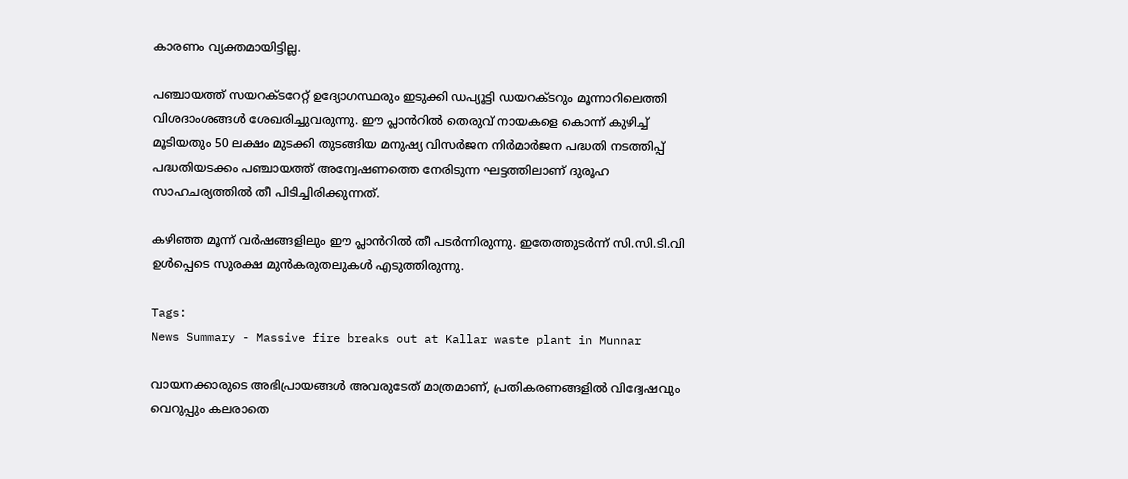കാരണം വ്യക്തമായിട്ടില്ല.

പഞ്ചായത്ത് സയറക്ടറേറ്റ് ഉദ്യോഗസ്ഥരും ഇടുക്കി ഡപ്യൂട്ടി ഡയറക്ടറും മൂന്നാറിലെത്തി വിശദാംശങ്ങൾ ശേഖരിച്ചുവരുന്നു. ഈ പ്ലാൻറിൽ തെരുവ് നായകളെ കൊന്ന് കുഴിച്ച് മൂടിയതും 50 ലക്ഷം മുടക്കി തുടങ്ങിയ മനുഷ്യ വിസർജന നിർമാർജന പദ്ധതി നടത്തിപ്പ് പദ്ധതിയടക്കം പഞ്ചായത്ത് അന്വേഷണത്തെ നേരിടുന്ന ഘട്ടത്തിലാണ് ദുരൂഹ സാഹചര്യത്തിൽ തീ പിടിച്ചിരിക്കുന്നത്.

കഴിഞ്ഞ മൂന്ന് വർഷങ്ങളിലും ഈ പ്ലാൻറിൽ തീ പടർന്നിരുന്നു. ഇതേത്തുടർന്ന് സി.സി.ടി.വി ഉൾപ്പെടെ സുരക്ഷ മുൻകരുതലുകൾ എടുത്തിരുന്നു.

Tags:
News Summary - Massive fire breaks out at Kallar waste plant in Munnar

വായനക്കാരുടെ അഭിപ്രായങ്ങള്‍ അവരുടേത് മാത്രമാണ്, പ്രതികരണങ്ങളിൽ വിദ്വേഷവും വെറുപ്പും കലരാതെ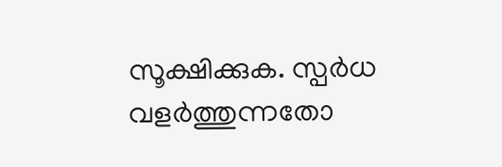സൂക്ഷിക്കുക. സ്പർധ വളർത്തുന്നതോ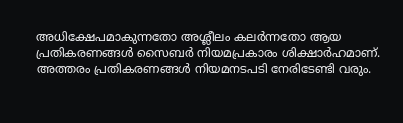അധിക്ഷേപമാകുന്നതോ അശ്ലീലം കലർന്നതോ ആയ പ്രതികരണങ്ങൾ സൈബർ നിയമപ്രകാരം ശിക്ഷാർഹമാണ്. അത്തരം പ്രതികരണങ്ങൾ നിയമനടപടി നേരിടേണ്ടി വരും.